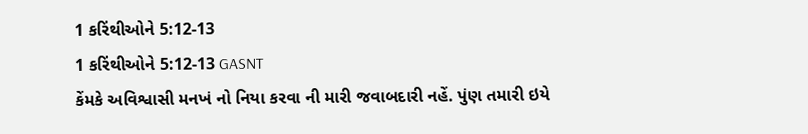1 કરિંથીઓને 5:12-13
1 કરિંથીઓને 5:12-13 GASNT
કેંમકે અવિશ્વાસી મનખં નો નિયા કરવા ની મારી જવાબદારી નહેં. પુંણ તમારી ઇયે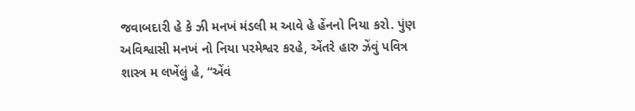જવાબદારી હે કે ઝી મનખં મંડલી મ આવે હે હેંનનો નિયા કરો. પુંણ અવિશ્વાસી મનખં નો નિયા પરમેશ્વર કરહે, એંતરે હારુ ઝેંવું પવિત્ર શાસ્ત્ર મ લખેંલું હે, “એંવં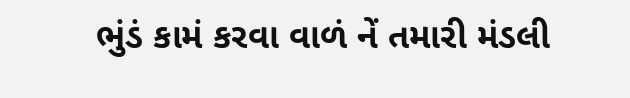ભુંડં કામં કરવા વાળં નેં તમારી મંડલી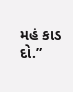મહં કાડ દો.”